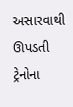અસારવાથી ઊપડતી ટ્રેનોના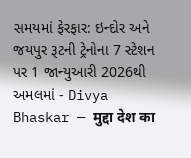સમયમાં ફેરફાર: ઇન્દોર અને જયપુર રૂટની ટ્રેનોના 7 સ્ટેશન પર 1 જાન્યુઆરી 2026થી અમલમાં - Divya Bhaskar — मुद्दा देश का